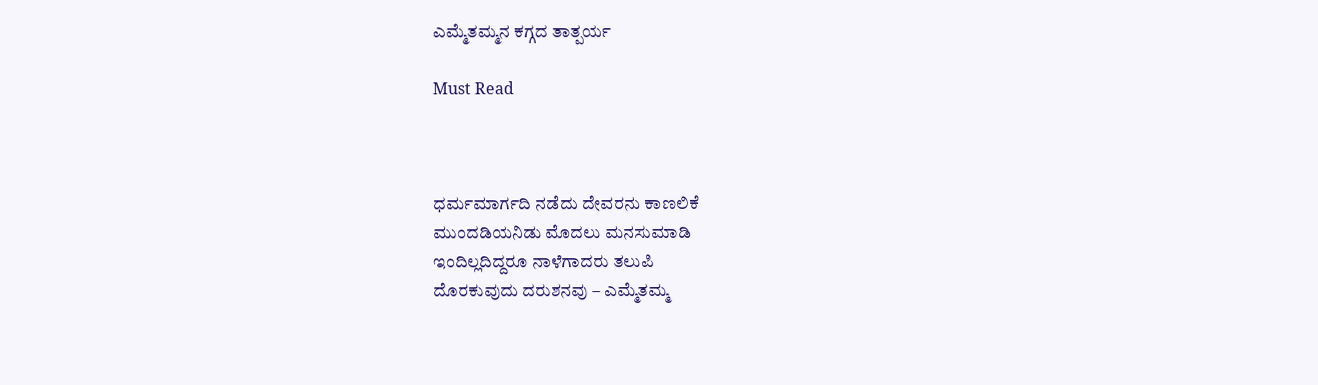ಎಮ್ಮೆತಮ್ಮನ ಕಗ್ಗದ ತಾತ್ಪರ್ಯ

Must Read



ಧರ್ಮಮಾರ್ಗದಿ ನಡೆದು ದೇವರನು ಕಾಣಲಿಕೆ
ಮುಂದಡಿಯನಿಡು ಮೊದಲು ಮನಸುಮಾಡಿ
ಇಂದಿಲ್ಲದಿದ್ದರೂ ನಾಳೆಗಾದರು ತಲುಪಿ
ದೊರಕುವುದು ದರುಶನವು – ಎಮ್ಮೆತಮ್ಮ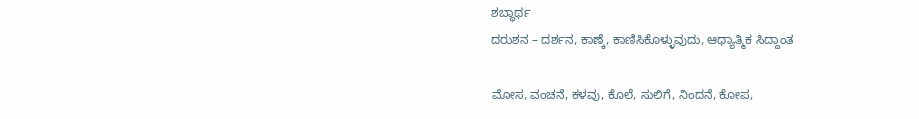ಶಬ್ಧಾರ್ಥ
ದರುಶನ – ದರ್ಶನ, ಕಾಣ್ಕೆ, ಕಾಣಿಸಿಕೊಳ್ಳುವುದು, ಆಧ್ಯಾತ್ಮಿಕ ಸಿದ್ದಾಂತ

ಮೋಸ, ವಂಚನೆ, ಕಳವು, ಕೊಲೆ, ಸುಲಿಗೆ, ನಿಂದನೆ, ಕೋಪ,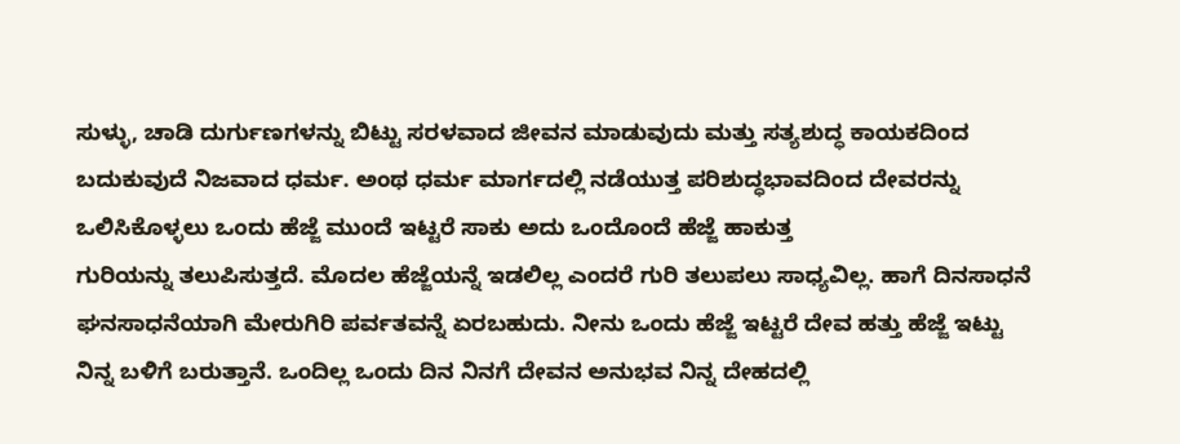ಸುಳ್ಳು, ಚಾಡಿ ದುರ್ಗುಣಗಳನ್ನು ಬಿಟ್ಟು ಸರಳವಾದ ಜೀವನ ಮಾಡುವುದು ಮತ್ತು ಸತ್ಯಶುದ್ಧ ಕಾಯಕದಿಂದ ಬದುಕುವುದೆ ನಿಜವಾದ ಧರ್ಮ. ಅಂಥ ಧರ್ಮ ಮಾರ್ಗದಲ್ಲಿ ನಡೆಯುತ್ತ ಪರಿಶುದ್ಧಭಾವದಿಂದ ದೇವರನ್ನು ಒಲಿಸಿಕೊಳ್ಳಲು ಒಂದು ಹೆಜ್ಜೆ ಮುಂದೆ ಇಟ್ಟರೆ ಸಾಕು ಅದು ಒಂದೊಂದೆ ಹೆಜ್ಜೆ ಹಾಕುತ್ತ
ಗುರಿಯನ್ನು‌ ತಲುಪಿಸುತ್ತದೆ. ಮೊದಲ‌ ಹೆಜ್ಜೆಯನ್ನೆ ಇಡಲಿಲ್ಲ ಎಂದರೆ ಗುರಿ ತಲುಪಲು ಸಾಧ್ಯವಿಲ್ಲ. ಹಾಗೆ ದಿನಸಾಧನೆ ಘನಸಾಧನೆಯಾಗಿ ಮೇರುಗಿರಿ ಪರ್ವತವನ್ನೆ ಏರಬಹುದು. ನೀನು ಒಂದು ಹೆಜ್ಜೆ ಇಟ್ಟರೆ ದೇವ ಹತ್ತು ಹೆಜ್ಜೆ ಇಟ್ಟು ನಿನ್ನ ಬಳಿಗೆ ಬರುತ್ತಾನೆ. ಒಂದಿಲ್ಲ ಒಂದು ದಿನ ನಿನಗೆ ದೇವನ ಅನುಭವ ನಿನ್ನ ದೇಹದಲ್ಲಿ‌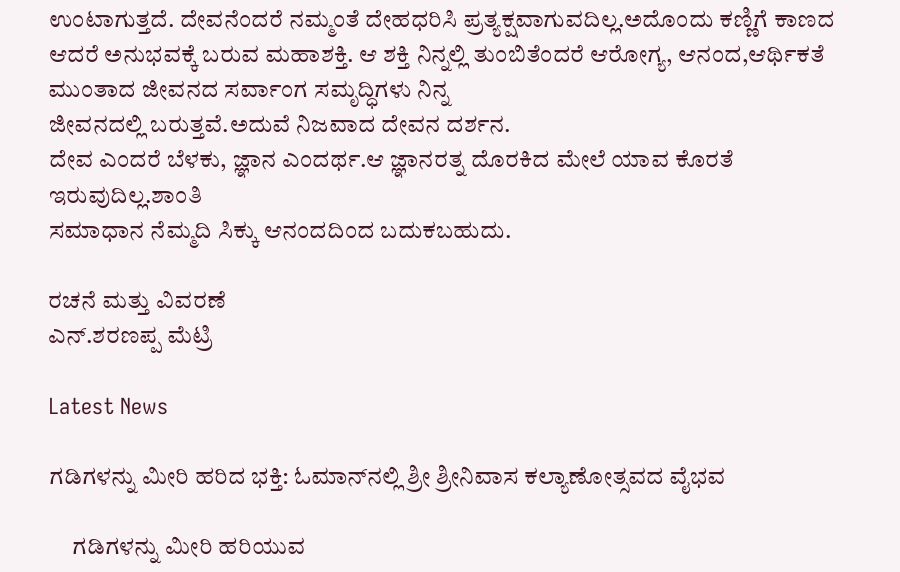ಉಂಟಾಗುತ್ತದೆ. ದೇವನೆಂದರೆ ನಮ್ಮಂತೆ ದೇಹಧರಿಸಿ ಪ್ರತ್ಯಕ್ಷವಾಗುವದಿಲ್ಲ.ಅದೊಂದು ಕಣ್ಣಿಗೆ ಕಾಣದ ಆದರೆ ಅನುಭವಕ್ಕೆ ಬರುವ ಮಹಾಶಕ್ತಿ. ಆ ಶಕ್ತಿ‌ ನಿನ್ನಲ್ಲಿ ತುಂಬಿತೆಂದರೆ ಆರೋಗ್ಯ, ಆನಂದ,ಆರ್ಥಿಕತೆ ಮುಂತಾದ ಜೀವನದ ಸರ್ವಾಂಗ ಸಮೃದ್ಧಿಗಳು ನಿನ್ನ
ಜೀವನದಲ್ಲಿ ಬರುತ್ತವೆ.ಅದುವೆ ನಿಜವಾದ ದೇವನ ದರ್ಶನ.
ದೇವ ಎಂದರೆ ಬೆಳಕು, ಜ್ಞಾನ ಎಂದರ್ಥ.ಆ ಜ್ಞಾನರತ್ನ ದೊರಕಿದ ಮೇಲೆ ಯಾವ ಕೊರತೆ ಇರುವುದಿಲ್ಲ.ಶಾಂತಿ
ಸಮಾಧಾನ ನೆಮ್ಮದಿ ಸಿಕ್ಕು ಆನಂದದಿಂದ ಬದುಕಬಹುದು.

ರಚನೆ ಮತ್ತು ವಿವರಣೆ
ಎನ್.ಶರಣಪ್ಪ ಮೆಟ್ರಿ

Latest News

ಗಡಿಗಳನ್ನು ಮೀರಿ ಹರಿದ ಭಕ್ತಿ: ಓಮಾನ್‌ನಲ್ಲಿ ಶ್ರೀ ಶ್ರೀನಿವಾಸ ಕಲ್ಯಾಣೋತ್ಸವದ ವೈಭವ

     ಗಡಿಗಳನ್ನು ಮೀರಿ ಹರಿಯುವ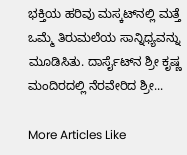ಭಕ್ತಿಯ ಹರಿವು ಮಸ್ಕಟ್‌ನಲ್ಲಿ ಮತ್ತೆ ಒಮ್ಮೆ ತಿರುಮಲೆಯ ಸಾನ್ನಿಧ್ಯವನ್ನು ಮೂಡಿಸಿತು. ದಾರ್ಸೈಟ್‌ನ ಶ್ರೀ ಕೃಷ್ಣ ಮಂದಿರದಲ್ಲಿ ನೆರವೇರಿದ ಶ್ರೀ...

More Articles Like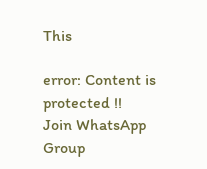This

error: Content is protected !!
Join WhatsApp Group